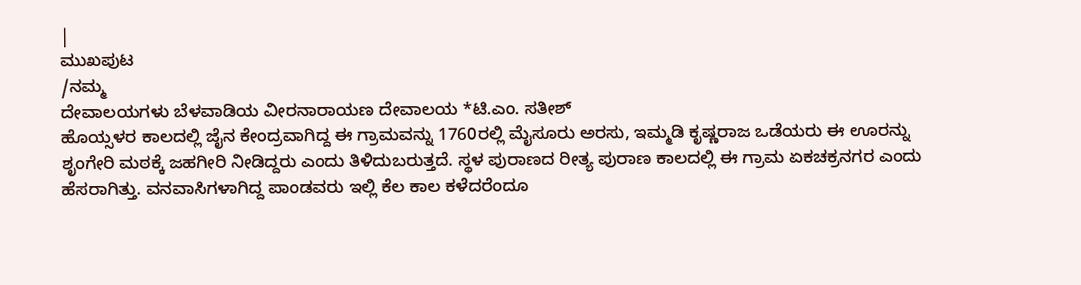|
ಮುಖಪುಟ
/ನಮ್ಮ
ದೇವಾಲಯಗಳು ಬೆಳವಾಡಿಯ ವೀರನಾರಾಯಣ ದೇವಾಲಯ *ಟಿ.ಎಂ. ಸತೀಶ್
ಹೊಯ್ಸಳರ ಕಾಲದಲ್ಲಿ ಜೈನ ಕೇಂದ್ರವಾಗಿದ್ದ ಈ ಗ್ರಾಮವನ್ನು 1760ರಲ್ಲಿ ಮೈಸೂರು ಅರಸು, ಇಮ್ಮಡಿ ಕೃಷ್ಣರಾಜ ಒಡೆಯರು ಈ ಊರನ್ನು ಶೃಂಗೇರಿ ಮಠಕ್ಕೆ ಜಹಗೀರಿ ನೀಡಿದ್ದರು ಎಂದು ತಿಳಿದುಬರುತ್ತದೆ. ಸ್ಥಳ ಪುರಾಣದ ರೀತ್ಯ ಪುರಾಣ ಕಾಲದಲ್ಲಿ ಈ ಗ್ರಾಮ ಏಕಚಕ್ರನಗರ ಎಂದು ಹೆಸರಾಗಿತ್ತು. ವನವಾಸಿಗಳಾಗಿದ್ದ ಪಾಂಡವರು ಇಲ್ಲಿ ಕೆಲ ಕಾಲ ಕಳೆದರೆಂದೂ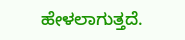ಹೇಳಲಾಗುತ್ತದೆ.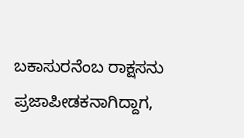ಬಕಾಸುರನೆಂಬ ರಾಕ್ಷಸನು ಪ್ರಜಾಪೀಡಕನಾಗಿದ್ದಾಗ,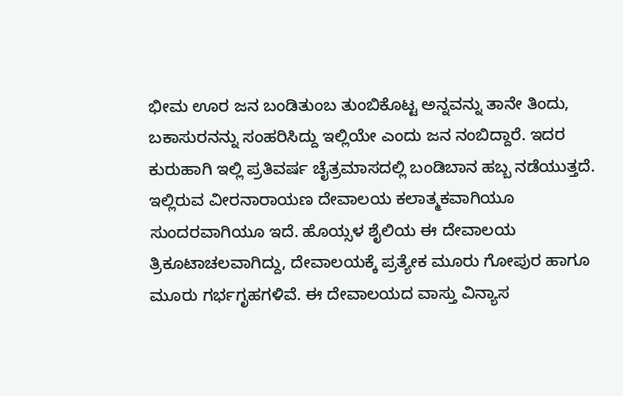ಭೀಮ ಊರ ಜನ ಬಂಡಿತುಂಬ ತುಂಬಿಕೊಟ್ಟ ಅನ್ನವನ್ನು ತಾನೇ ತಿಂದು, ಬಕಾಸುರನನ್ನು ಸಂಹರಿಸಿದ್ದು ಇಲ್ಲಿಯೇ ಎಂದು ಜನ ನಂಬಿದ್ದಾರೆ. ಇದರ ಕುರುಹಾಗಿ ಇಲ್ಲಿ ಪ್ರತಿವರ್ಷ ಚೈತ್ರಮಾಸದಲ್ಲಿ ಬಂಡಿಬಾನ ಹಬ್ಬ ನಡೆಯುತ್ತದೆ. ಇಲ್ಲಿರುವ ವೀರನಾರಾಯಣ ದೇವಾಲಯ ಕಲಾತ್ಮಕವಾಗಿಯೂ ಸುಂದರವಾಗಿಯೂ ಇದೆ. ಹೊಯ್ಸಳ ಶೈಲಿಯ ಈ ದೇವಾಲಯ ತ್ರಿಕೂಟಾಚಲವಾಗಿದ್ದು, ದೇವಾಲಯಕ್ಕೆ ಪ್ರತ್ಯೇಕ ಮೂರು ಗೋಪುರ ಹಾಗೂ ಮೂರು ಗರ್ಭಗೃಹಗಳಿವೆ. ಈ ದೇವಾಲಯದ ವಾಸ್ತು ವಿನ್ಯಾಸ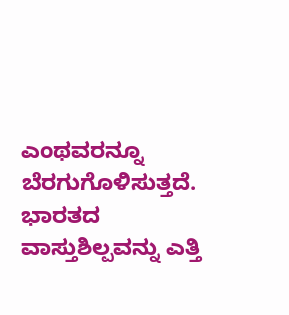ಎಂಥವರನ್ನೂ ಬೆರಗುಗೊಳಿಸುತ್ತದೆ. ಭಾರತದ ವಾಸ್ತುಶಿಲ್ಪವನ್ನು ಎತ್ತಿ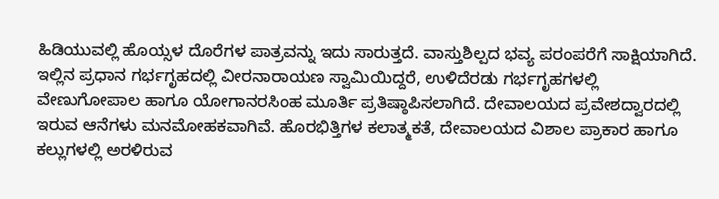ಹಿಡಿಯುವಲ್ಲಿ ಹೊಯ್ಸಳ ದೊರೆಗಳ ಪಾತ್ರವನ್ನು ಇದು ಸಾರುತ್ತದೆ. ವಾಸ್ತುಶಿಲ್ಪದ ಭವ್ಯ ಪರಂಪರೆಗೆ ಸಾಕ್ಷಿಯಾಗಿದೆ. ಇಲ್ಲಿನ ಪ್ರಧಾನ ಗರ್ಭಗೃಹದಲ್ಲಿ ವೀರನಾರಾಯಣ ಸ್ವಾಮಿಯಿದ್ದರೆ, ಉಳಿದೆರಡು ಗರ್ಭಗೃಹಗಳಲ್ಲಿ ವೇಣುಗೋಪಾಲ ಹಾಗೂ ಯೋಗಾನರಸಿಂಹ ಮೂರ್ತಿ ಪ್ರತಿಷ್ಠಾಪಿಸಲಾಗಿದೆ. ದೇವಾಲಯದ ಪ್ರವೇಶದ್ವಾರದಲ್ಲಿ ಇರುವ ಆನೆಗಳು ಮನಮೋಹಕವಾಗಿವೆ. ಹೊರಭಿತ್ತಿಗಳ ಕಲಾತ್ಮಕತೆ, ದೇವಾಲಯದ ವಿಶಾಲ ಪ್ರಾಕಾರ ಹಾಗೂ ಕಲ್ಲುಗಳಲ್ಲಿ ಅರಳಿರುವ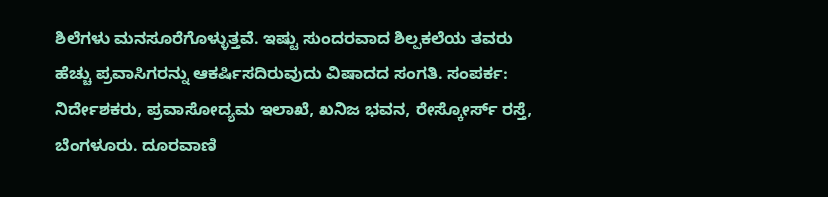ಶಿಲೆಗಳು ಮನಸೂರೆಗೊಳ್ಳುತ್ತವೆ. ಇಷ್ಟು ಸುಂದರವಾದ ಶಿಲ್ಪಕಲೆಯ ತವರು ಹೆಚ್ಚು ಪ್ರವಾಸಿಗರನ್ನು ಆಕರ್ಷಿಸದಿರುವುದು ವಿಷಾದದ ಸಂಗತಿ. ಸಂಪರ್ಕ: ನಿರ್ದೇಶಕರು, ಪ್ರವಾಸೋದ್ಯಮ ಇಲಾಖೆ, ಖನಿಜ ಭವನ, ರೇಸ್ಕೋರ್ಸ್ ರಸ್ತೆ, ಬೆಂಗಳೂರು. ದೂರವಾಣಿ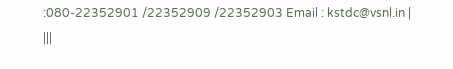:080-22352901 /22352909 /22352903 Email : kstdc@vsnl.in | |||